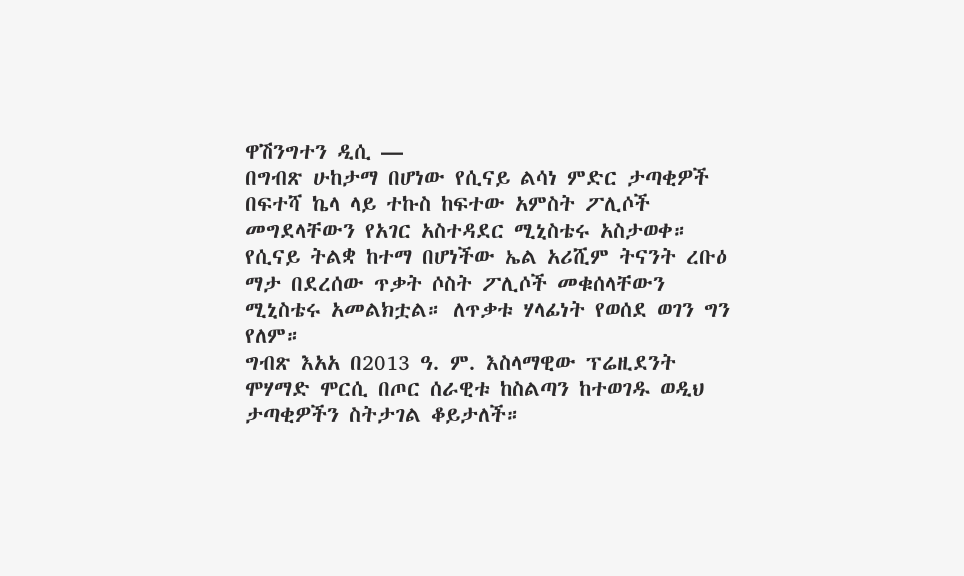ዋሽንግተን ዲሲ —
በግብጽ ሁከታማ በሆነው የሲናይ ልሳነ ምድር ታጣቂዎች በፍተሻ ኬላ ላይ ተኩስ ከፍተው አምስት ፖሊሶች መግደላቸውን የአገር አስተዳደር ሚኒስቴሩ አስታወቀ።
የሲናይ ትልቋ ከተማ በሆነችው ኤል አሪሺም ትናንት ረቡዕ ማታ በደረሰው ጥቃት ሶስት ፖሊሶች መቁሰላቸውን ሚኒስቴሩ አመልክቷል። ለጥቃቱ ሃላፊነት የወሰደ ወገን ግን የለም።
ግብጽ እአአ በ2013 ዓ. ም. እስላማዊው ፕሬዚደንት ሞሃማድ ሞርሲ በጦር ሰራዊቱ ከስልጣን ከተወገዱ ወዲህ ታጣቂዎችን ስትታገል ቆይታለች።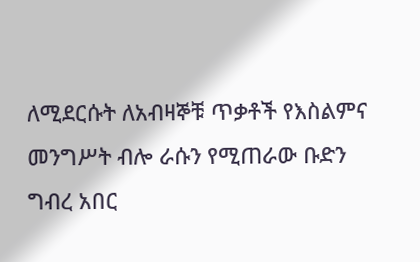ለሚደርሱት ለአብዛኞቹ ጥቃቶች የእስልምና መንግሥት ብሎ ራሱን የሚጠራው ቡድን ግብረ አበር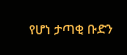የሆነ ታጣቂ ቡድን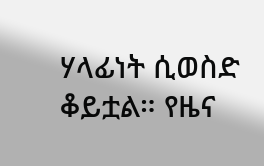ሃላፊነት ሲወስድ ቆይቷል። የዜና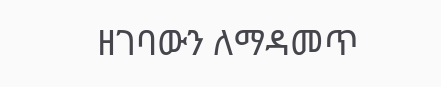ዘገባውን ለማዳመጥ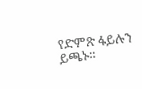የድምጽ ፋይሉን ይጫኑ።